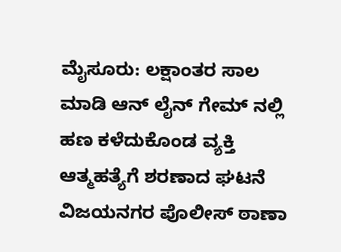ಮೈಸೂರು: ಲಕ್ಷಾಂತರ ಸಾಲ ಮಾಡಿ ಆನ್ ಲೈನ್ ಗೇಮ್ ನಲ್ಲಿ ಹಣ ಕಳೆದುಕೊಂಡ ವ್ಯಕ್ತಿ ಆತ್ಮಹತ್ಯೆಗೆ ಶರಣಾದ ಘಟನೆ ವಿಜಯನಗರ ಪೊಲೀಸ್ ಠಾಣಾ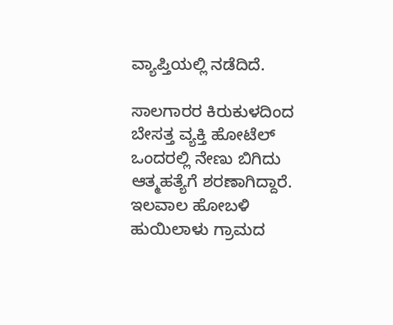ವ್ಯಾಪ್ತಿಯಲ್ಲಿ ನಡೆದಿದೆ.

ಸಾಲಗಾರರ ಕಿರುಕುಳದಿಂದ ಬೇಸತ್ತ ವ್ಯಕ್ತಿ ಹೋಟೆಲ್ ಒಂದರಲ್ಲಿ ನೇಣು ಬಿಗಿದು ಆತ್ಮಹತ್ಯೆಗೆ ಶರಣಾಗಿದ್ದಾರೆ. ಇಲವಾಲ ಹೋಬಳಿ ಹುಯಿಲಾಳು ಗ್ರಾಮದ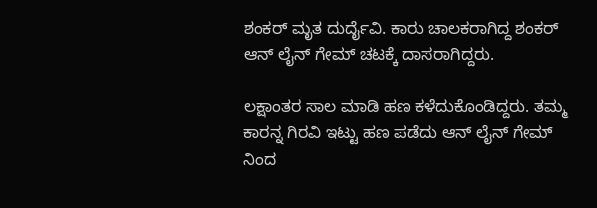ಶಂಕರ್ ಮೃತ ದುರ್ದೈವಿ. ಕಾರು ಚಾಲಕರಾಗಿದ್ದ ಶಂಕರ್ ಆನ್ ಲೈನ್ ಗೇಮ್ ಚಟಕ್ಕೆ ದಾಸರಾಗಿದ್ದರು.

ಲಕ್ಷಾಂತರ ಸಾಲ ಮಾಡಿ ಹಣ ಕಳೆದುಕೊಂಡಿದ್ದರು. ತಮ್ಮ ಕಾರನ್ನ ಗಿರವಿ ಇಟ್ಟು ಹಣ ಪಡೆದು ಆನ್ ಲೈನ್ ಗೇಮ್ ನಿಂದ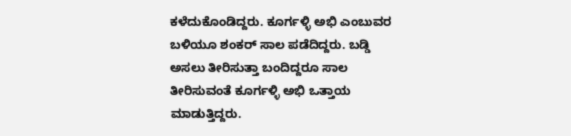ಕಳೆದುಕೊಂಡಿದ್ದರು. ಕೂರ್ಗಳ್ಳಿ ಅಭಿ ಎಂಬುವರ ಬಳಿಯೂ ಶಂಕರ್ ಸಾಲ ಪಡೆದಿದ್ದರು. ಬಡ್ಡಿ ಅಸಲು ತೀರಿಸುತ್ತಾ ಬಂದಿದ್ದರೂ ಸಾಲ ತೀರಿಸುವಂತೆ ಕೂರ್ಗಳ್ಳಿ ಅಭಿ ಒತ್ತಾಯ ಮಾಡುತ್ತಿದ್ದರು.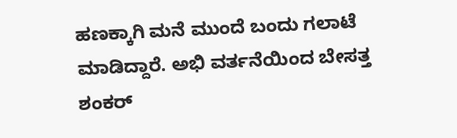ಹಣಕ್ಕಾಗಿ ಮನೆ ಮುಂದೆ ಬಂದು ಗಲಾಟೆ ಮಾಡಿದ್ದಾರೆ. ಅಭಿ ವರ್ತನೆಯಿಂದ ಬೇಸತ್ತ ಶಂಕರ್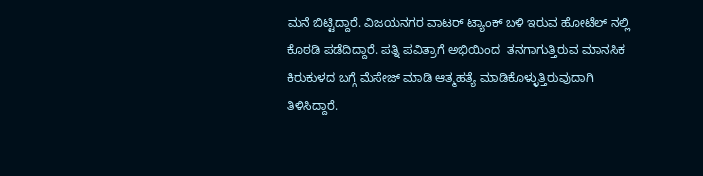ಮನೆ ಬಿಟ್ಟಿದ್ದಾರೆ. ವಿಜಯನಗರ ವಾಟರ್ ಟ್ಯಾಂಕ್ ಬಳಿ ಇರುವ ಹೋಟೆಲ್ ನಲ್ಲಿ ಕೊಠಡಿ ಪಡೆದಿದ್ದಾರೆ. ಪತ್ನಿ ಪವಿತ್ರಾಗೆ ಅಭಿಯಿಂದ  ತನಗಾಗುತ್ತಿರುವ ಮಾನಸಿಕ ಕಿರುಕುಳದ ಬಗ್ಗೆ ಮೆಸೇಜ್ ಮಾಡಿ ಆತ್ಮಹತ್ಯೆ ಮಾಡಿಕೊಳ್ಳುತ್ತಿರುವುದಾಗಿ ತಿಳಿಸಿದ್ದಾರೆ.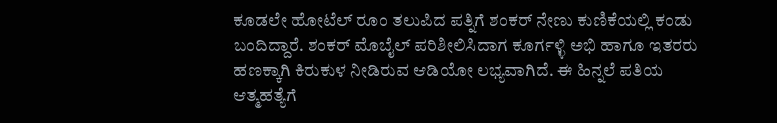ಕೂಡಲೇ ಹೋಟೆಲ್ ರೂಂ ತಲುಪಿದ ಪತ್ನಿಗೆ ಶಂಕರ್ ನೇಣು ಕುಣಿಕೆಯಲ್ಲಿ ಕಂಡು ಬಂದಿದ್ದಾರೆ. ಶಂಕರ್ ಮೊಬೈಲ್ ಪರಿಶೀಲಿಸಿದಾಗ ಕೂರ್ಗಳ್ಳಿ ಅಭಿ ಹಾಗೂ ಇತರರು ಹಣಕ್ಕಾಗಿ ಕಿರುಕುಳ ನೀಡಿರುವ ಆಡಿಯೋ ಲಭ್ಯವಾಗಿದೆ. ಈ ಹಿನ್ನಲೆ ಪತಿಯ ಆತ್ಮಹತ್ಯೆಗೆ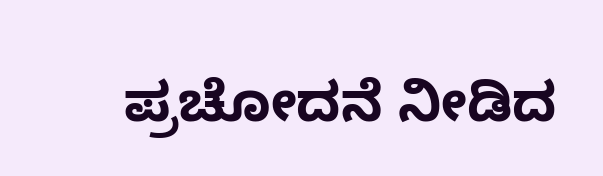ಪ್ರಚೋದನೆ ನೀಡಿದ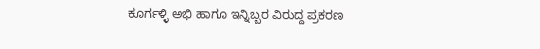ಕೂರ್ಗಳ್ಳಿ ಅಭಿ ಹಾಗೂ ಇನ್ನಿಬ್ಬರ ವಿರುದ್ದ ಪ್ರಕರಣ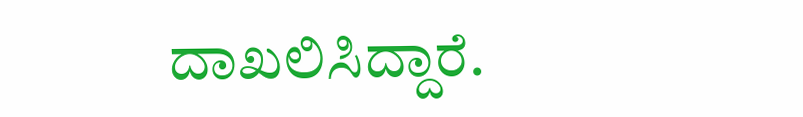ದಾಖಲಿಸಿದ್ದಾರೆ.